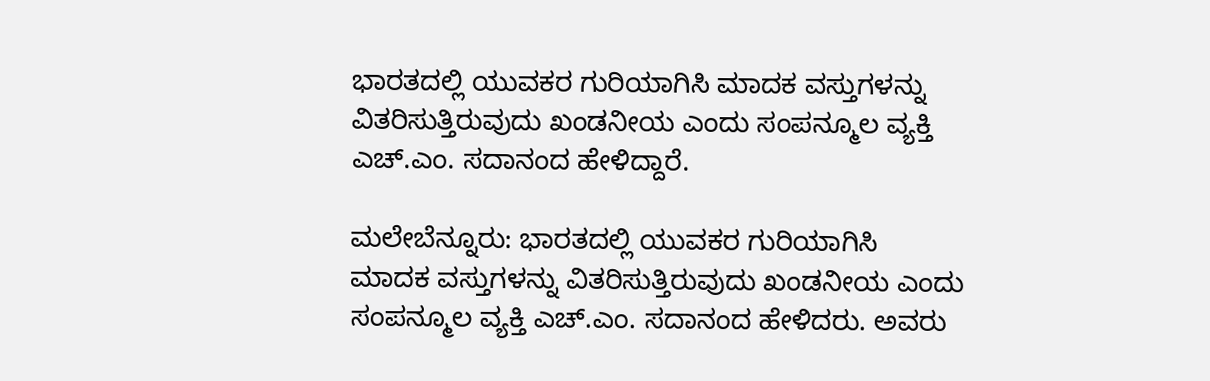ಭಾರತದಲ್ಲಿ ಯುವಕರ ಗುರಿಯಾಗಿಸಿ ಮಾದಕ ವಸ್ತುಗಳನ್ನು ವಿತರಿಸುತ್ತಿರುವುದು ಖಂಡನೀಯ ಎಂದು ಸಂಪನ್ಮೂಲ ವ್ಯಕ್ತಿ ಎಚ್.ಎಂ. ಸದಾನಂದ ಹೇಳಿದ್ದಾರೆ.

ಮಲೇಬೆನ್ನೂರು: ಭಾರತದಲ್ಲಿ ಯುವಕರ ಗುರಿಯಾಗಿಸಿ ಮಾದಕ ವಸ್ತುಗಳನ್ನು ವಿತರಿಸುತ್ತಿರುವುದು ಖಂಡನೀಯ ಎಂದು ಸಂಪನ್ಮೂಲ ವ್ಯಕ್ತಿ ಎಚ್.ಎಂ. ಸದಾನಂದ ಹೇಳಿದರು. ಅವರು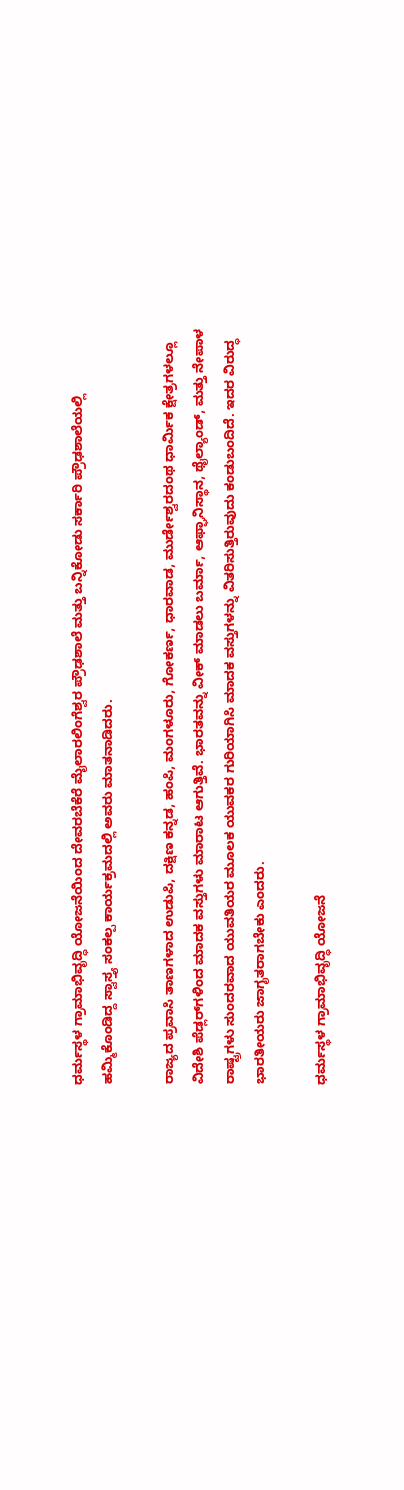ಧರ್ಮಸ್ಥಳ ಗ್ರಾಮಾಭಿವೃದ್ಧಿ ಯೋಜನೆಯಿಂದ ದೇವರಬೆಕೆರೆ ಮೈಲಾರಲಿಂಗೆಶ್ವರ ಪ್ರೌಢಶಾಲೆ ಮತ್ತು ಬನ್ನಿಕೋಡು ಸರ್ಕಾರಿ ಪ್ರೌಢಶಾಲೆಯಲ್ಲಿ ಹಮ್ಮಿಕೊಂಡಿದ್ದ ಸ್ವಾಸ್ತ್ಯ ಸಂಕಲ್ಪ ಕಾರ್ಯಕ್ರಮದಲ್ಲಿ ಅವರು ಮಾತನಾಡಿದರು.

ರಾಜ್ಯದ ಪ್ರವಾಸಿ ತಾಣಗಳಾದ ಉಡುಪಿ, ದಕ್ಷಿಣ ಕನ್ನಡ, ಹಂಪಿ, ಮಂಗಳೂರು, ಗೋಕರ್ಣ, ಧಾರವಾಡ, ಮುರ್ಡೇಶ್ವರದಂಥ ಧಾರ್ಮಿಕ ಕ್ಷೇತ್ರಗಳಲ್ಲೂ ವಿದೇಶಿ ಪೆಡ್ಲರ್‌ಗಳಿಂದ ಮಾದಕ ವಸ್ತುಗಳು ಮಾರಾಟ ಆಗುತ್ತಿವೆ. ಭಾರತವನ್ನು ವೀಕ್ ಮಾಡಲು ಬರ್ಮಾ, ಆಫ್ಘಾನಿಸ್ಥಾನ, ಥೈಲ್ಯಾಂಡ್, ಮತ್ತು ನೇಪಾಳ ರಾಷ್ಟ್ರಗಳು ಸುಂದರವಾದ ಯುವತಿಯರ ಮೂಲಕ ಯುವಕರ ಗುರಿಯಾಗಿಸಿ ಮಾದಕ ವಸ್ತುಗಳನ್ನು ವಿತರಿಸುತ್ತಿರುವುದು ಕಂಡುಬಂದಿದೆ. ಇದರ ವಿರುದ್ಧ ಭಾರತೀಯರು ಜಾಗೃತರಾಗಬೇಕು ಎಂದರು.

ಧರ್ಮಸ್ಥಳ ಗ್ರಾಮಾಭಿವೃದ್ಧಿ ಯೋಜನೆ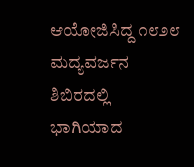ಆಯೋಜಿಸಿದ್ದ ೧೮೨೮ ಮದ್ಯವರ್ಜನ ಶಿಬಿರದಲ್ಲಿ ಭಾಗಿಯಾದ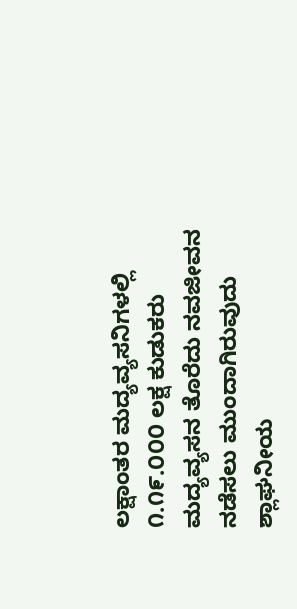ಲಕ್ಷಾಂತರ ಮದ್ಯವ್ಯಸನಿಗಳಲ್ಲಿ ೧.೧೯.೦೦೦ ಲಕ್ಷ ಕುಡುಕರು ಮದ್ಯವ್ಯಸನ ತೊರೆದು ನವಜೀವನ ನಡೆಸಲು ಮುಂದಾಗಿರುವುದು ಶ್ಲಾಘನೀಯ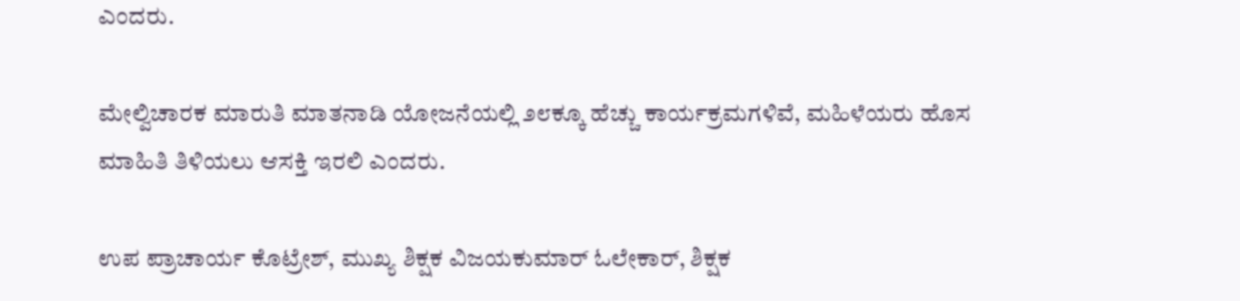ಎಂದರು.

ಮೇಲ್ವಿಚಾರಕ ಮಾರುತಿ ಮಾತನಾಡಿ ಯೋಜನೆಯಲ್ಲಿ ೨೮ಕ್ಕೂ ಹೆಚ್ಚು ಕಾರ್ಯಕ್ರಮಗಳಿವೆ, ಮಹಿಳೆಯರು ಹೊಸ ಮಾಹಿತಿ ತಿಳಿಯಲು ಆಸಕ್ತಿ ಇರಲಿ ಎಂದರು.

ಉಪ ಪ್ರಾಚಾರ್ಯ ಕೊಟ್ರೇಶ್, ಮುಖ್ಯ ಶಿಕ್ಷಕ ವಿಜಯಕುಮಾರ್ ಓಲೇಕಾರ್, ಶಿಕ್ಷಕ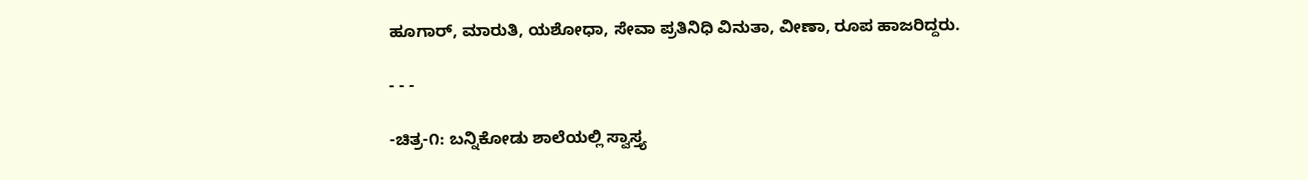ಹೂಗಾರ್, ಮಾರುತಿ, ಯಶೋಧಾ, ಸೇವಾ ಪ್ರತಿನಿಧಿ ವಿನುತಾ, ವೀಣಾ, ರೂಪ ಹಾಜರಿದ್ದರು.

- - -

-ಚಿತ್ರ-೧: ಬನ್ನಿಕೋಡು ಶಾಲೆಯಲ್ಲಿ ಸ್ವಾಸ್ತ್ಯ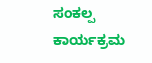ಸಂಕಲ್ಪ ಕಾರ್ಯಕ್ರಮ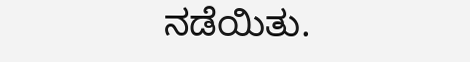ನಡೆಯಿತು.